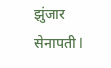झुंजार सेनापती l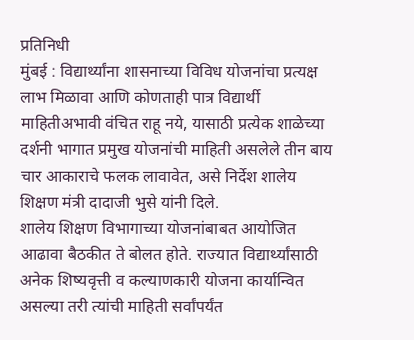प्रतिनिधी
मुंबई : विद्यार्थ्यांना शासनाच्या विविध योजनांचा प्रत्यक्ष लाभ मिळावा आणि कोणताही पात्र विद्यार्थी माहितीअभावी वंचित राहू नये, यासाठी प्रत्येक शाळेच्या दर्शनी भागात प्रमुख योजनांची माहिती असलेले तीन बाय चार आकाराचे फलक लावावेत, असे निर्देश शालेय शिक्षण मंत्री दादाजी भुसे यांनी दिले.
शालेय शिक्षण विभागाच्या योजनांबाबत आयोजित आढावा बैठकीत ते बोलत होते. राज्यात विद्यार्थ्यांसाठी अनेक शिष्यवृत्ती व कल्याणकारी योजना कार्यान्वित असल्या तरी त्यांची माहिती सर्वांपर्यंत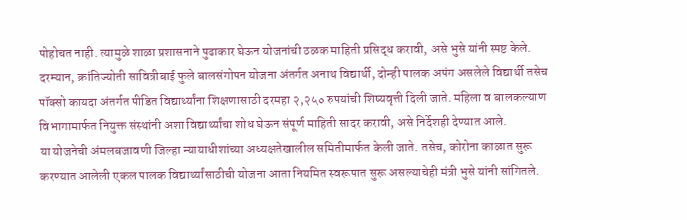पोहोचत नाही. त्यामुळे शाळा प्रशासनाने पुढाकार घेऊन योजनांची ठळक माहिती प्रसिद्ध करावी, असे भुसे यांनी स्पष्ट केले.
दरम्यान, क्रांतिज्योती सावित्रीबाई फुले बालसंगोपन योजना अंतर्गत अनाथ विद्यार्थी, दोन्ही पालक अपंग असलेले विद्यार्थी तसेच पॉक्सो कायदा अंतर्गत पीडित विद्यार्थ्यांना शिक्षणासाठी दरमहा २,२५० रुपयांची शिष्यवृत्ती दिली जाते. महिला व बालकल्याण विभागामार्फत नियुक्त संस्थांनी अशा विद्यार्थ्यांचा शोध घेऊन संपूर्ण माहिती सादर करावी, असे निर्देशही देण्यात आले.
या योजनेची अंमलबजावणी जिल्हा न्यायाधीशांच्या अध्यक्षतेखालील समितीमार्फत केली जाते. तसेच, कोरोना काळात सुरू करण्यात आलेली एकल पालक विद्यार्थ्यांसाठीची योजना आता नियमित स्वरूपात सुरू असल्याचेही मंत्री भुसे यांनी सांगितले.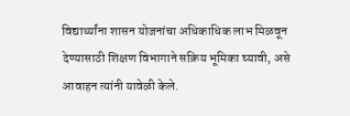विद्यार्थ्यांना शासन योजनांचा अधिकाधिक लाभ मिळवून देण्यासाठी शिक्षण विभागाने सक्रिय भूमिका घ्यावी, असे आवाहन त्यांनी यावेळी केले.